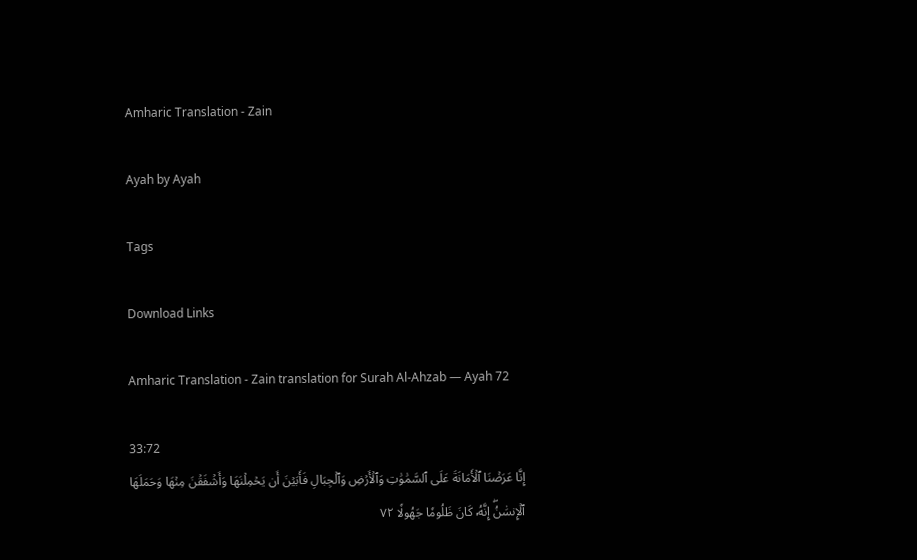Amharic Translation - Zain

Ayah by Ayah

Tags

Download Links

Amharic Translation - Zain translation for Surah Al-Ahzab — Ayah 72

33:72
إِنَّا عَرَضۡنَا ٱلۡأَمَانَةَ عَلَى ٱلسَّمَٰوَٰتِ وَٱلۡأَرۡضِ وَٱلۡجِبَالِ فَأَبَيۡنَ أَن يَحۡمِلۡنَهَا وَأَشۡفَقۡنَ مِنۡهَا وَحَمَلَهَا ٱلۡإِنسَٰنُۖ إِنَّهُۥ كَانَ ظَلُومٗا جَهُولٗا ٧٢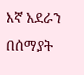እኛ አደራን በሰማያት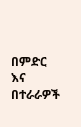በምድር እና በተራራዎች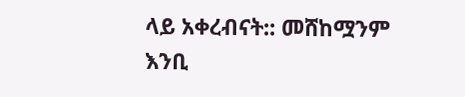ላይ አቀረብናት:: መሸከሟንም እንቢ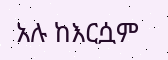አሉ ከእርሷም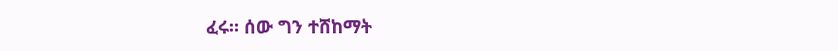ፈሩ። ሰው ግን ተሸከማት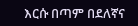እርሱ በጣም በደለኛና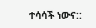ተሳሳች ነውና::